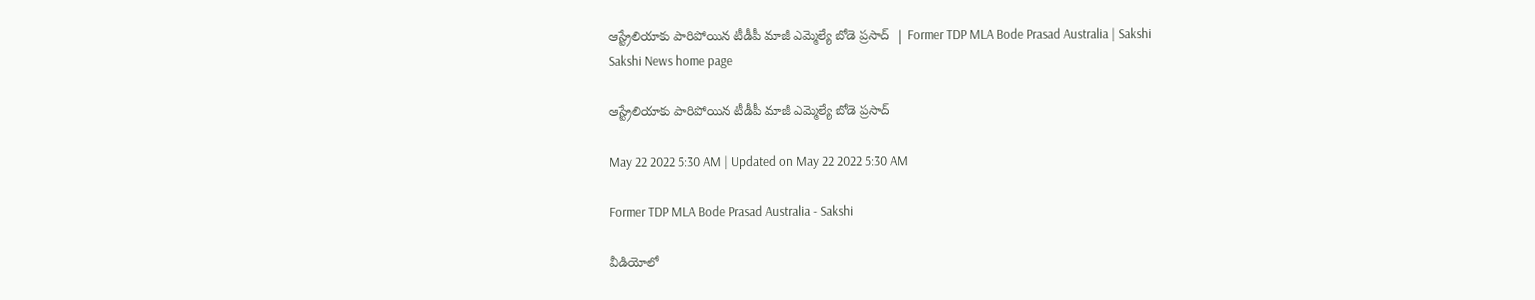ఆస్ట్రేలియాకు పారిపోయిన టీడీపీ మాజీ ఎమ్మెల్యే బోడె ప్రసాద్‌  | Former TDP MLA Bode Prasad Australia | Sakshi
Sakshi News home page

ఆస్ట్రేలియాకు పారిపోయిన టీడీపీ మాజీ ఎమ్మెల్యే బోడె ప్రసాద్‌

May 22 2022 5:30 AM | Updated on May 22 2022 5:30 AM

Former TDP MLA Bode Prasad Australia - Sakshi

వీడియోలో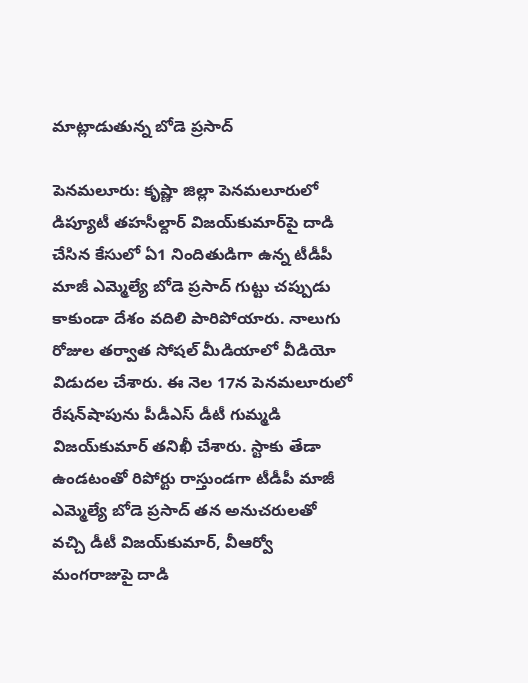మాట్లాడుతున్న బోడె ప్రసాద్‌

పెనమలూరు: కృష్ణా జిల్లా పెనమలూరులో డిప్యూటీ తహసీల్దార్‌ విజయ్‌కుమార్‌పై దాడి చేసిన కేసులో ఏ1 నిందితుడిగా ఉన్న టీడీపీ మాజీ ఎమ్మెల్యే బోడె ప్రసాద్‌ గుట్టు చప్పుడు కాకుండా దేశం వదిలి పారిపోయారు. నాలుగు రోజుల తర్వాత సోషల్‌ మీడియాలో వీడియో విడుదల చేశారు. ఈ నెల 17న పెనమలూరులో రేషన్‌షాపును పీడీఎస్‌ డీటీ గుమ్మడి విజయ్‌కుమార్‌ తనిఖీ చేశారు. స్టాకు తేడా ఉండటంతో రిపోర్టు రాస్తుండగా టీడీపీ మాజీ ఎమ్మెల్యే బోడె ప్రసాద్‌ తన అనుచరులతో వచ్చి డీటీ విజయ్‌కుమార్, వీఆర్వో మంగరాజుపై దాడి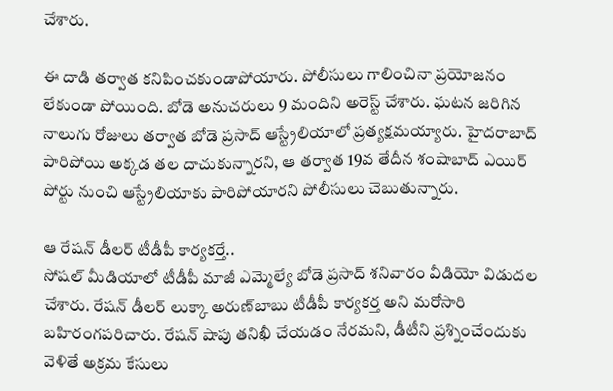చేశారు.

ఈ దాడి తర్వాత కనిపించకుండాపోయారు. పోలీసులు గాలించినా ప్రయోజనం లేకుండా పోయింది. బోడె అనుచరులు 9 మందిని అరెస్ట్‌ చేశారు. ఘటన జరిగిన నాలుగు రోజులు తర్వాత బోడె ప్రసాద్‌ ఆస్ట్రేలియాలో ప్రత్యక్షమయ్యారు. హైదరాబాద్‌ పారిపోయి అక్కడ తల దాచుకున్నారని, ఆ తర్వాత 19వ తేదీన శంషాబాద్‌ ఎయిర్‌ పోర్టు నుంచి ఆస్ట్రేలియాకు పారిపోయారని పోలీసులు చెబుతున్నారు.

ఆ రేషన్‌ డీలర్‌ టీడీపీ కార్యకర్తే..
సోషల్‌ మీడియాలో టీడీపీ మాజీ ఎమ్మెల్యే బోడె ప్రసాద్‌ శనివారం వీడియో విడుదల చేశారు. రేషన్‌ డీలర్‌ లుక్కా అరుణ్‌బాబు టీడీపీ కార్యకర్త అని మరోసారి బహిరంగపరిచారు. రేషన్‌ షాపు తనిఖీ చేయడం నేరమని, డీటీని ప్రశ్నించేందుకు వెళితే అక్రమ కేసులు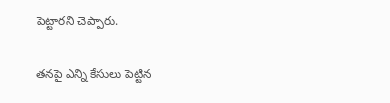పెట్టారని చెప్పారు.

తనపై ఎన్ని కేసులు పెట్టిన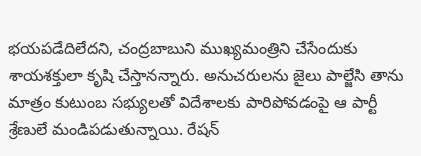భయపడేదిలేదని, చంద్రబాబుని ముఖ్యమంత్రిని చేసేందుకు శాయశక్తులా కృషి చేస్తానన్నారు. అనుచరులను జైలు పాల్జేసి తాను మాత్రం కుటుంబ సభ్యులతో విదేశాలకు పారిపోవడంపై ఆ పార్టీ శ్రేణులే మండిపడుతున్నాయి. రేషన్‌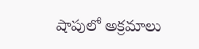షాపులో అక్రమాలు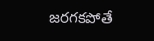జరగకపోతే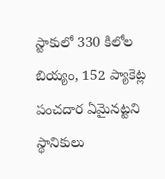స్టాకులో 330 కిలోల బియ్యం, 152 ప్యాకెట్ల పంచదార ఏమైనట్టని స్థానికులు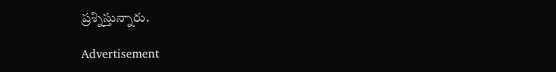ప్రశ్నిస్తున్నారు.

Advertisement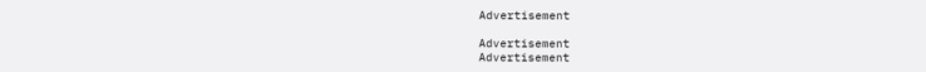Advertisement

Advertisement
Advertisement